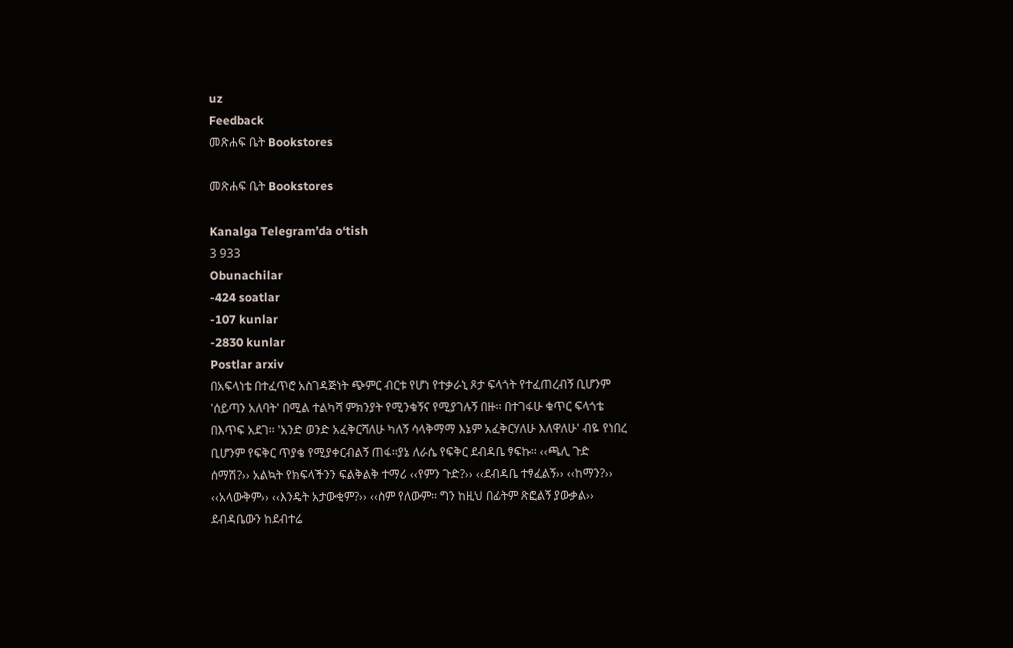uz
Feedback
መጽሐፍ ቤት Bookstores

መጽሐፍ ቤት Bookstores

Kanalga Telegram’da o‘tish
3 933
Obunachilar
-424 soatlar
-107 kunlar
-2830 kunlar
Postlar arxiv
በአፍላነቴ በተፈጥሮ አስገዳጅነት ጭምር ብርቱ የሆነ የተቃራኒ ጾታ ፍላጎት የተፈጠረብኝ ቢሆንም 'ሰይጣን አለባት' በሚል ተልካሻ ምክንያት የሚንቁኝና የሚያገሉኝ በዙ፡፡ በተገፋሁ ቁጥር ፍላጎቴ በእጥፍ አደገ፡፡ 'አንድ ወንድ አፈቅርሻለሁ ካለኝ ሳላቅማማ እኔም አፈቅርሃለሁ እለዋለሁ' ብዬ የነበረ ቢሆንም የፍቅር ጥያቄ የሚያቀርብልኝ ጠፋ፡፡ያኔ ለራሴ የፍቅር ደብዳቤ ፃፍኩ፡፡ ‹‹ጫሊ ጉድ ሰማሽ?›› አልኳት የክፍላችንን ፍልቅልቅ ተማሪ ‹‹የምን ጉድ?›› ‹‹ደብዳቤ ተፃፈልኝ›› ‹‹ከማን?›› ‹‹አላውቅም›› ‹‹እንዴት አታውቂም?›› ‹‹ስም የለውም፡፡ ግን ከዚህ በፊትም ጽፎልኝ ያውቃል›› ደብዳቤውን ከደብተሬ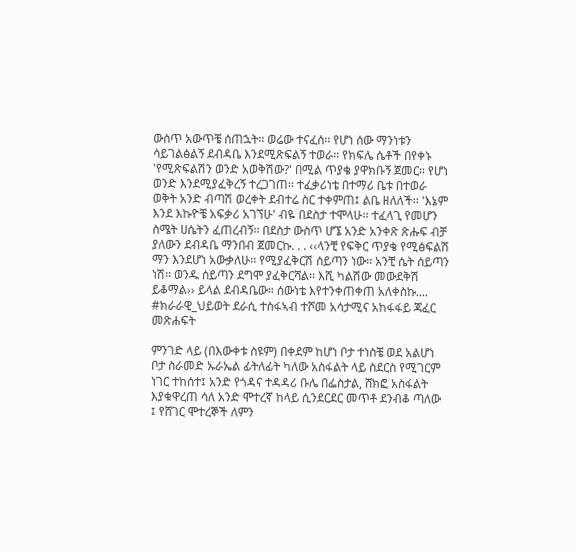ውስጥ አውጥቼ ሰጠኋት፡፡ ወሬው ተናፈሰ፡፡ የሆነ ሰው ማንነቱን ሳይገልፅልኝ ደብዳቤ እንደሚጽፍልኝ ተወራ፡፡ የክፍሌ ሴቶች በየቀኑ 'የሚጽፍልሽን ወንድ አወቅሽው?' በሚል ጥያቄ ያዋክቡኝ ጀመር። የሆነ ወንድ እንደሚያፈቅረኝ ተረጋገጠ፡፡ ተፈቃሪነቴ በተማሪ ቤቱ በተወራ ወቅት አንድ ብጣሽ ወረቀት ደብተሬ ስር ተቀምጠ፤ ልቤ ዘለለች፡፡ 'እኔም እንደ እኩዮቼ አፍቃሪ አገኘሁ' ብዬ በደስታ ተሞላሁ፡፡ ተፈላጊ የመሆን ስሜት ሀሴትን ፈጠረብኝ፡፡ በደስታ ውስጥ ሆኜ አንድ አንቀጽ ጽሑፍ ብቻ ያለውን ደብዳቤ ማንበብ ጀመርኩ. . . ‹‹ላንቺ የፍቅር ጥያቄ የሚፅፍልሽ ማን እንደሆነ አውቃለሁ፡፡ የሚያፈቅርሽ ሰይጣን ነው፡፡ አንቺ ሴት ሰይጣን ነሽ፡፡ ወንዱ ሰይጣን ደግሞ ያፈቅርሻል፡፡ እሺ ካልሽው መውደቅሽ ይቆማል›› ይላል ደብዳቤው። ሰውነቴ እየተንቀጠቀጠ አለቀስኩ.... #ክራራዊ_ህይወት ደራሲ ተስፋኣብ ተሾመ አሳታሚና አከፋፋይ ጃፈር መጽሐፍት

ምንገድ ላይ (በእውቀቱ ስዩም) በቀደም ከሆነ ቦታ ተነስቼ ወደ አልሆነ ቦታ ስራመድ ኡራኤል ፊትለፊት ካለው አስፋልት ላይ ስደርስ የሚገርም ነገር ተከሰተ፤ አንድ የጎዳና ተዳዳሪ ቡሌ በፌስታል, ሸክፎ አስፋልት እያቁዋረጠ ሳለ አንድ ሞተረኛ ከላይ ሲንደርደር መጥቶ ደንብቆ ጣለው ፤ የሸገር ሞተረኞች ለምን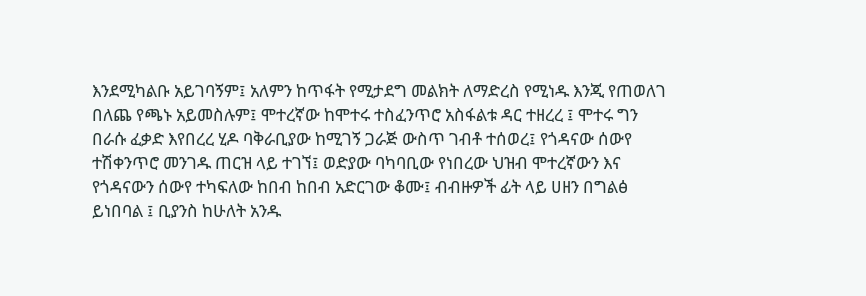እንደሚካልቡ አይገባኝም፤ አለምን ከጥፋት የሚታደግ መልክት ለማድረስ የሚነዱ እንጂ የጠወለገ በለጨ የጫኑ አይመስሉም፤ ሞተረኛው ከሞተሩ ተስፈንጥሮ አስፋልቱ ዳር ተዘረረ ፤ ሞተሩ ግን በራሱ ፈቃድ እየበረረ ሂዶ ባቅራቢያው ከሚገኝ ጋራጅ ውስጥ ገብቶ ተሰወረ፤ የጎዳናው ሰውየ ተሽቀንጥሮ መንገዱ ጠርዝ ላይ ተገኘ፤ ወድያው ባካባቢው የነበረው ህዝብ ሞተረኛውን እና የጎዳናውን ሰውየ ተካፍለው ከበብ ከበብ አድርገው ቆሙ፤ ብብዙዎች ፊት ላይ ሀዘን በግልፅ ይነበባል ፤ ቢያንስ ከሁለት አንዱ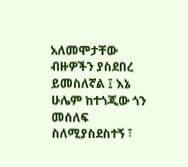አለመሞታቸው ብዙዎችን ያስደበረ ይመስለኛል ፤ እኔ ሁሌም ከተጎጂው ጎን መሰለፍ ስለሚያስደስተኝ ፣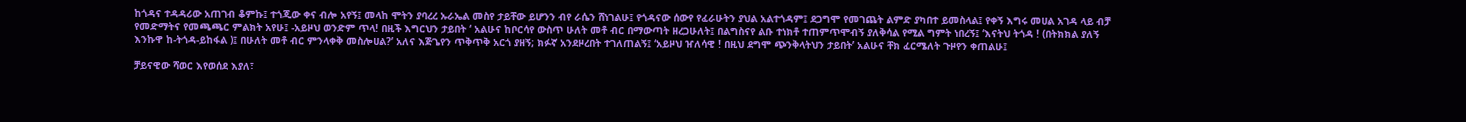ከጎዳና ተዳዳሪው አጠገብ ቆምኩ፤ ተጎጂው ቀና ብሎ አየኝ፤ መላከ ሞትን ያባረረ ኡራኤል መስየ ታይቸው ይሆንን ብየ ራሴን ሸነገልሁ፤ የጎዳናው ሰውየ የፈራሁትን ያህል አልተጎዳም፤ ደጋግሞ የመገጨት ልምድ ያካበተ ይመስላል፤ የቀኝ እግሩ መሀል አገዳ ላይ ብቻ የመድማትና የመጫጫር ምልክት አየሁ፤ -አይዞህ ወንድም ጥላ! በዚች እግርህን ታይበት ‘ አልሁና ከቦርሳየ ውስጥ ሁለት መቶ ብር በማውጣት ዘረጋሁለት፤ በልግስናየ ልቡ ተነክቶ ተጠምጥሞብኝ ያለቅሳል የሚል ግምት ነበረኝ፤ ‘እናትህ ትጎዳ ! (በትክክል ያለኝ እንኩዋ ከ-ትጎዳ-ይከፋል )፤ በሁለት መቶ ብር ምንላቀቅ መስሎሀል?’ አለና እጅጌየን ጥቅጥቅ አርጎ ያዘኝ; ክፉኛ አንደዞረበት ተገለጠልኝ፤ ‘አይዞህ ዠለሳዊ ! በዚህ ደግሞ ጭንቅላትህን ታይበት’ አልሁና ቸክ ፈርሜለት ጉዞየን ቀጠልሁ፤

ቻይናዊው ሻወር እየወሰደ እያለ፣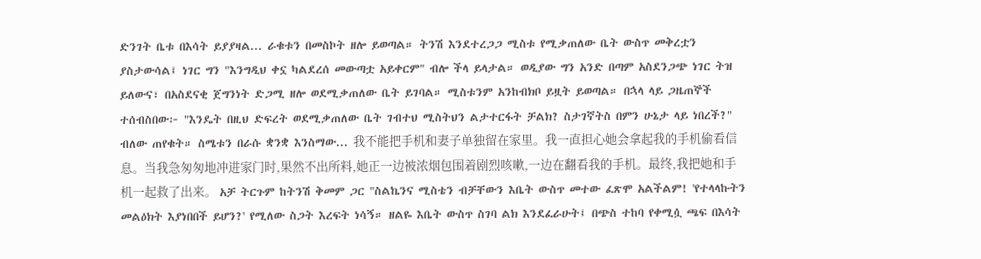ድንገት ቤቱ በእሳት ይያያዛል... ራቁቱን በመስኮት ዘሎ ይወጣል። ትንሽ እንደተረጋጋ ሚስቱ የሚቃጠለው ቤት ውስጥ መቅረቷን ያስታውሳል፤ ነገር ግን "እንግዲህ ቀኗ ካልደረሰ መውጣቷ አይቀርም" ብሎ ችላ ይላታል። ወዲያው ግን አንድ በጣም አስደንጋጭ ነገር ትዝ ይለውና፣ በአስደናቂ ጀግንነት ድጋሚ ዘሎ ወደሚቃጠለው ቤት ይገባል። ሚስቱንም አንከብክቦ ይዟት ይወጣል። በኋላ ላይ ጋዜጠኞች ተሰብስበው፦ "እንዴት በዚህ ድፍረት ወደሚቃጠለው ቤት ገብተህ ሚስትህን ልታተርፋት ቻልክ? ስታገኛትስ በምን ሁኔታ ላይ ነበረች?" ብለው ጠየቁት። ስሜቱን በራሱ ቋንቋ እንስማው... 我不能把手机和妻子单独留在家里。我一直担心她会拿起我的手机偷看信息。当我急匆匆地冲进家门时,果然不出所料,她正一边被浓烟包围着剧烈咳嗽,一边在翻看我的手机。最终,我把她和手机一起救了出来。 አቻ ትርጉም ከትንሽ ቅመም ጋር "ስልኬንና ሚስቴን ብቻቸውን እቤት ውስጥ መተው ፈጽሞ አልችልም! 'የተላላኩትን መልዕክት እያነበበች ይሆን?' የሚለው ስጋት እረፍት ነሳኝ። ዘልዬ እቤት ውስጥ ስገባ ልክ እንደፈራሁት፤ በጭስ ተከባ የቀሚሷ ጫፍ በእሳት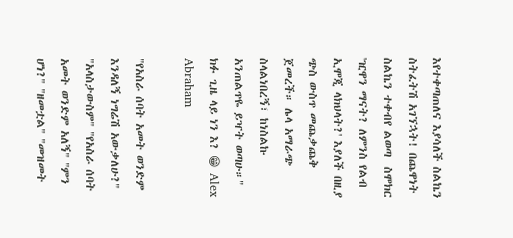እየተቀጣጠለና እያሳለች ስልኬን ስትፈትሽ አገኘኋት! በጨዋነት ስልኬን ተቀብየ ልወጣ  ስሞክር  'ዢዋን ማናት? ለምንስ የልብ ኢሞጂ ላክህላት?' እያለች በዚያ ጭስ ውስጥ መጨቃጨቅ ጀመረች። ሌላ አማራጭ ስላልነበረኝ፣ ከነስልኩ አንጠልጥዬ ይዣት ወጣሁ።" ክፉ ጊዜ ላይ ነን እ? 😁 Alex Abraham

"የአስራ ሰባት አመት ወንድም እንዳለኝ ነግሬሽ አውቃለሁ?" "አላስታውስም" "የአስራ ሰባት አመት ወንድም አለኝ" "ምን ሆነ?" "ዘመቷል" "መዝመት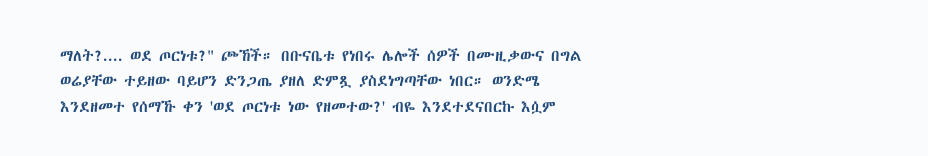ማለት?.... ወደ ጦርነቱ?" ጮኸች። በቡናቤቱ የነበሩ ሌሎች ሰዎች በሙዚቃውና በግል ወሬያቸው ተይዘው ባይሆን ድንጋጤ ያዘለ ድምጿ ያስደነግጣቸው ነበር። ወንድሜ እንደዘመተ የሰማኹ ቀን 'ወደ ጦርነቱ ነው የዘመተው?' ብዬ እንደተደናበርኩ እሷም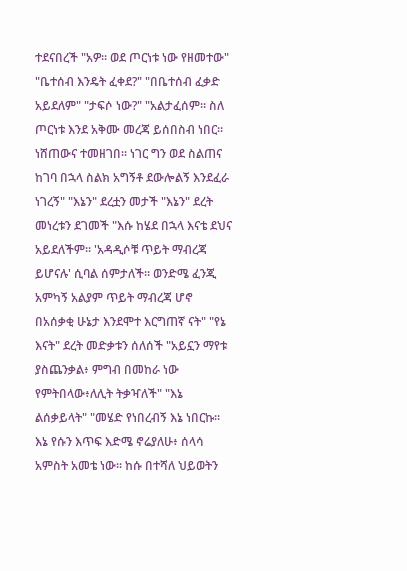ተደናበረች "አዎ። ወደ ጦርነቱ ነው የዘመተው" "ቤተሰብ እንዴት ፈቀደ?" "በቤተሰብ ፈቃድ አይደለም" "ታፍሶ ነው?" "አልታፈሰም። ስለ ጦርነቱ እንደ አቅሙ መረጃ ይሰበስብ ነበር። ነሸጠውና ተመዘገበ። ነገር ግን ወደ ስልጠና ከገባ በኋላ ስልክ አግኝቶ ደውሎልኝ እንደፈራ ነገረኝ" "እኔን" ደረቷን መታች "እኔን" ደረት መነረቱን ደገመች "እሱ ከሄደ በኋላ እናቴ ደህና አይደለችም። 'አዳዲሶቹ ጥይት ማብረጃ ይሆናሉ' ሲባል ሰምታለች። ወንድሜ ፈንጂ አምካኝ አልያም ጥይት ማብረጃ ሆኖ በአሰቃቂ ሁኔታ እንደሞተ እርግጠኛ ናት" "የኔ እናት" ደረት መድቃቱን ሰለሰች "አይኗን ማየቱ ያስጨንቃል፥ ምግብ በመከራ ነው የምትበላው፥ለሊት ትቃዣለች" "እኔ ልሰቃይላት" "መሄድ የነበረብኝ እኔ ነበርኩ። እኔ የሱን እጥፍ እድሜ ኖሬያለሁ፥ ሰላሳ አምስት አመቴ ነው። ከሱ በተሻለ ህይወትን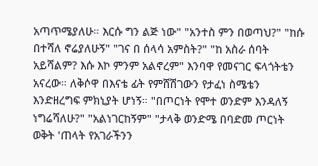አጣጥሜያለሁ። እርሱ ግን ልጅ ነው" "አንተስ ምን በወጣህ?" "ከሱ በተሻለ ኖሬያለሁኝ" "ገና በ ሰላሳ አምስት?" "ከ አስራ ሰባት አይሻልም? እሱ እኮ ምንም አልኖረም" እንባዋ የመናገር ፍላጎትቴን አናረው። ለቅሶዋ በእናቴ ፊት የምሸሽገውን የታፈነ ስሜቴን እንድዘረግፍ ምክኒያት ሆነኝ። "በጦርነት የሞተ ወንድም እንዳለኝ ነግሬሻለሁ?" "አልነገርከኝም" "ታላቅ ወንድሜ በባድመ ጦርነት ወቅት 'ጠላት የአገራችንን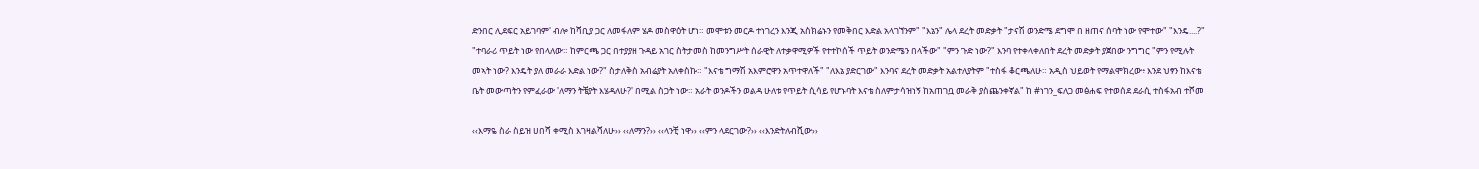ድንበር ሊደፍር አይገባም' ብሎ ከሻቢያ ጋር ለመፋለም ሄዶ መስዋዕት ሆነ። መሞቱን መርዶ ተነገረን እንጂ አስክሬኑን የመቅበር እድል አላገኘንም" "እኔን" ሌላ ደረት መድቃት "ታናሽ ወንድሜ ደግሞ በ ዘጠና ሰባት ነው የሞተው" "እንዴ....?" "ተባራሪ ጥይት ነው የበላለው። ከምርጫ ጋር በተያያዘ ጉዳይ አገር ስትታመስ ከመንግሥት ሰራዊት ለተቃዋሚዎች የተተኮሰች ጥይት ወንድሜን በላችው" "ምን ጉድ ነው?" እንባ የተቀላቀለበት ደረት መድቃት ያጀበው ንግግር "ምን የሚሉት መኣት ነው? እንዴት ያለ መራራ እድል ነው?" ስታለቅስ አብሬያት አለቀስኩ። "እናቴ ግማሽ አእምሮዋን አጥተዋለች" "ለእኔ ያድርገው" እንባና ደረት መድቃት አልተለያትም "ተስፋ ቆርጫለሁ። አዲስ ህይወት የማልሞክረው፥ እንደ ህፃን ከእናቴ ቤት መውጣትን የምፈራው 'ለማን ትቼያት እሄዳለሁ?' በሚል ስጋት ነው። አራት ወንዶችን ወልዳ ሁለቱ የጥይት ሲሳይ የሆኑባት እናቴ ስለምታሳዝነኝ ከአጠገቧ መራቅ ያስጨንቀኛል" ከ #ነገን_ፍለጋ መፅሐፍ የተወሰደ ደራሲ ተስፋአብ ተሾመ

‹‹እማዬ ስራ ስይዝ ሀበሻ ቀሚስ እገዛልሻለሁ›› ‹‹ለማን?›› ‹‹ላንቺ ነዋ›› ‹‹ምን ላደርገው?›› ‹‹እንድትለብሺው››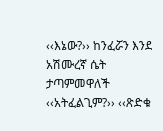‹‹እኔው?›› ከንፈሯን እንደ አሽሙረኛ ሴት ታጣምመዋለች ‹‹አትፈልጊም?›› ‹‹ጽድቁ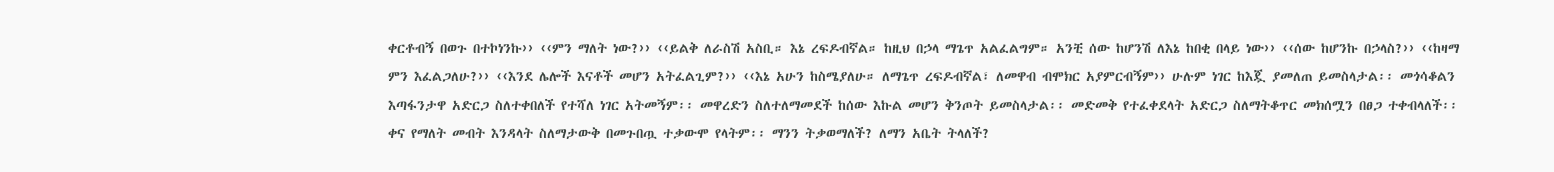ቀርቶብኝ በወጉ በተኮነንኩ›› ‹‹ምን ማለት ነው?›› ‹‹ይልቅ ለራስሽ አስቢ። እኔ ረፍዶብኛል። ከዚህ በኃላ ማጌጥ አልፈልግም። አንቺ ሰው ከሆንሽ ለእኔ ከበቂ በላይ ነው›› ‹‹ሰው ከሆንኩ በኃላስ?›› ‹‹ከዛማ ምን እፈልጋለሁ?›› ‹‹እንደ ሌሎች እናቶች መሆን አትፈልጊም?›› ‹‹እኔ አሁን ከስሜያለሁ። ለማጌጥ ረፍዶብኛል፣ ለመዋብ ብሞክር አያምርብኝም›› ሁሉም ነገር ከእጇ ያመለጠ ይመስላታል፡፡ መጎሳቆልን እጣፋንታዋ አድርጋ ስለተቀበለች የተሻለ ነገር አትመኝም፡፡ መዋረድን ስለተለማመደች ከሰው እኩል መሆን ቅንጦት ይመስላታል፡፡ መድመቅ የተፈቀደላት አድርጋ ስለማትቆጥር መክሰሟን በፀጋ ተቀብላለች፡፡ ቀና የማለት መብት እንዳላት ስለማታውቅ በመጉበጧ ተቃውሞ የላትም፡፡ ማንን ትቃወማለች? ለማን አቤት ትላለች?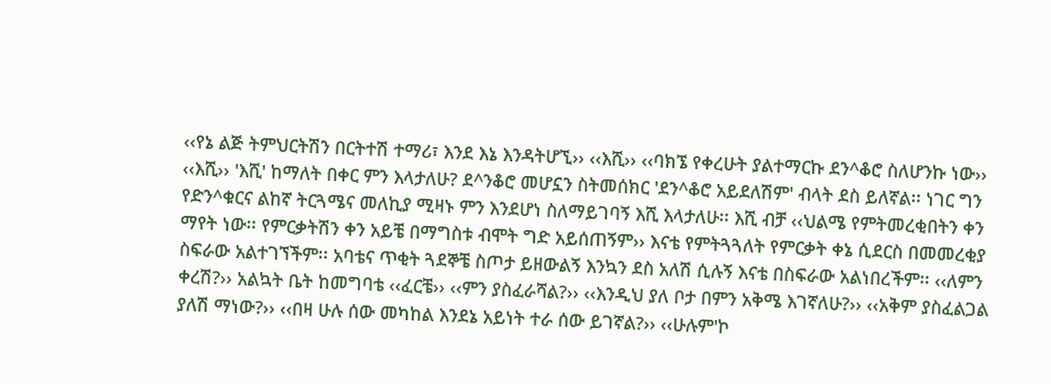‹‹የኔ ልጅ ትምህርትሽን በርትተሽ ተማሪ፣ እንደ እኔ እንዳትሆኚ›› ‹‹እሺ›› ‹‹ባክኜ የቀረሁት ያልተማርኩ ደን^ቆሮ ስለሆንኩ ነው›› ‹‹እሺ›› 'እሺ' ከማለት በቀር ምን እላታለሁ? ደ^ንቆሮ መሆኗን ስትመሰክር 'ደን^ቆሮ አይደለሽም' ብላት ደስ ይለኛል፡፡ ነገር ግን የድን^ቁርና ልከኛ ትርጓሜና መለኪያ ሚዛኑ ምን እንደሆነ ስለማይገባኝ እሺ እላታለሁ፡፡ እሺ ብቻ ‹‹ህልሜ የምትመረቂበትን ቀን ማየት ነው፡፡ የምርቃትሽን ቀን አይቼ በማግስቱ ብሞት ግድ አይሰጠኝም›› እናቴ የምትጓጓለት የምርቃት ቀኔ ሲደርስ በመመረቂያ ስፍራው አልተገኘችም፡፡ አባቴና ጥቂት ጓደኞቼ ስጦታ ይዘውልኝ እንኳን ደስ አለሽ ሲሉኝ እናቴ በስፍራው አልነበረችም፡፡ ‹‹ለምን ቀረሽ?›› አልኳት ቤት ከመግባቴ ‹‹ፈርቼ›› ‹‹ምን ያስፈራሻል?›› ‹‹እንዲህ ያለ ቦታ በምን አቅሜ እገኛለሁ?›› ‹‹አቅም ያስፈልጋል ያለሽ ማነው?›› ‹‹በዛ ሁሉ ሰው መካከል እንደኔ አይነት ተራ ሰው ይገኛል?›› ‹‹ሁሉም'ኮ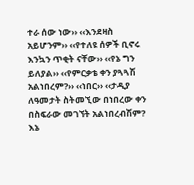ተራ ሰው ነው›› ‹‹እንደዛስ አይሆንም›› ‹‹የተለዩ ሰዎች ቢኖሩ እንኳን ጥቂት ናቸው›› ‹‹የኔ ግን ይለያል›› ‹‹የምርቃቴ ቀን ያጓጓሽ አልነበረም?›› ‹‹ነበር›› ‹‹ታዲያ ለዓመታት ስትመኚው በነበረው ቀን በስፍራው መገኘት አልነበረብሽም? እኔ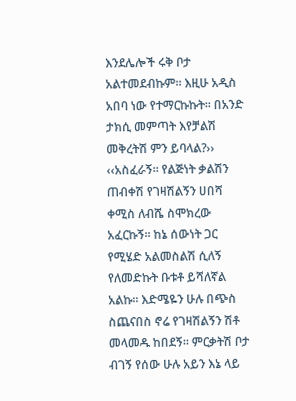እንደሌሎች ሩቅ ቦታ አልተመደብኩም፡፡ እዚሁ አዲስ አበባ ነው የተማርኩኩት፡፡ በአንድ ታክሲ መምጣት እየቻልሽ መቅረትሽ ምን ይባላል?›› ‹‹አስፈራኝ፡፡ የልጅነት ቃልሽን ጠብቀሽ የገዛሽልኝን ሀበሻ ቀሚስ ለብሼ ስሞክረው አፈርኩኝ፡፡ ከኔ ሰውነት ጋር የሚሄድ አልመስልሽ ሲለኝ የለመድኩት ቡቱቶ ይሻለኛል አልኩ፡፡ እድሜዬን ሁሉ በጭስ ስጨናበስ ኖሬ የገዛሽልኝን ሽቶ መላመዱ ከበደኝ፡፡ ምርቃትሽ ቦታ ብገኝ የሰው ሁሉ አይን እኔ ላይ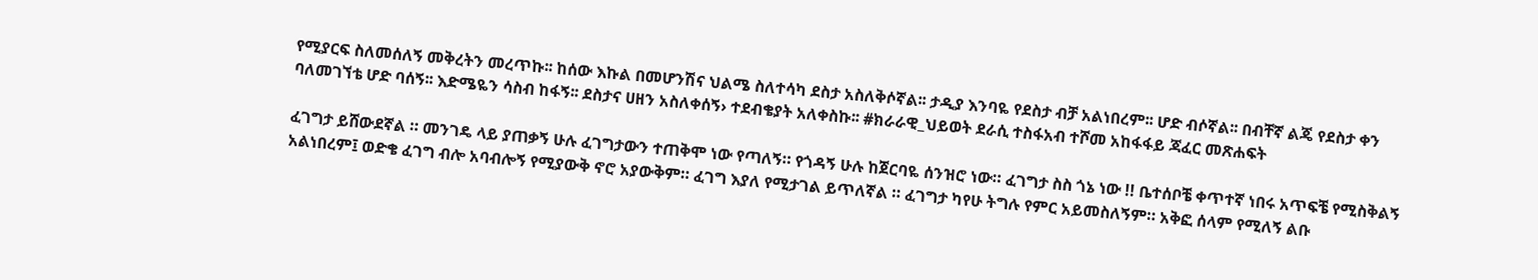የሚያርፍ ስለመሰለኝ መቅረትን መረጥኩ፡፡ ከሰው እኩል በመሆንሽና ህልሜ ስለተሳካ ደስታ አስለቅሶኛል፡፡ ታዲያ እንባዬ የደስታ ብቻ አልነበረም፡፡ ሆድ ብሶኛል፡፡ በብቸኛ ልጄ የደስታ ቀን ባለመገኘቴ ሆድ ባሰኝ፡፡ እድሜዬን ሳስብ ከፋኝ፡፡ ደስታና ሀዘን አስለቀሰኝ› ተደብቄያት አለቀስኩ፡፡ #ክራራዊ_ህይወት ደራሲ ተስፋአብ ተሾመ አከፋፋይ ጃፈር መጽሐፍት

ፈገግታ ይሸውደኛል ። መንገዴ ላይ ያጠቃኝ ሁሉ ፈገግታውን ተጠቅሞ ነው የጣለኝ። የጎዳኝ ሁሉ ከጀርባዬ ሰንዝሮ ነው። ፈገግታ ስስ ጎኔ ነው !! ቤተሰቦቼ ቀጥተኛ ነበሩ አጥፍቼ የሚስቅልኝ አልነበረም፤ ወድቄ ፈገግ ብሎ አባብሎኝ የሚያውቅ ኖሮ አያውቅም። ፈገግ እያለ የሚታገል ይጥለኛል ። ፈገግታ ካየሁ ትግሉ የምር አይመስለኝም። አቅፎ ሰላም የሚለኝ ልቡ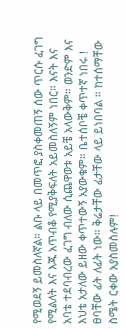የሚወደኝ ይመስለኛል። ልቡ ላይ በመጥፎ ያስቀመጠኝ ሰው ጥርሱ ፈገግ የሚልለት እና እጁ አጥብቆ የሚያቅፍለት አይመስለኝም ነበር። እናት እና አባቴ ተደባብረው ፈገግ ብለው ሲጨዋወቱ አይቼ አላውቅም። ወንድም እና እህቴ አታለው ይዘው ቀጥተውኝ አያውቁም። ቤተሰቦቼ ቀጥተኛ ነበሩ ! ፀባቸው ፊት ለፊት ነው። ቅሬታቸው ፊታቸው ላይ ይነበባል ። ከተሰማቸው ስሜት ርቀው አያስመስሉም!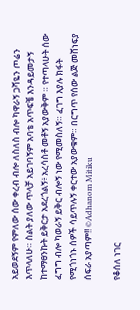አይወደኝም የምለው ሰው ቀረብ ብሎ ለስለስ ብሎ ካዋራኝ ጋሻዬን ጦሬን እጥላለሁ። ስልት ያለው ጥላቻ አይገባኝም አባቴ አጥፍቼ እንዳይመታኝ ከተማፀንኩት ይቅርታ አደረጎልኝ፥ አረሳስቶ መቶኝ አያውቅም ። የተጣላሁት ሰው ፈግግ ብሎ ካወራኝ ይቅር ብሎኝ ነው የሚመስለኝ። ፈገግ እያሉ ክፋት የሚጎነጎኑ ሰዎች ሳይጥሉኝ ቀርተው አያውቁም። በርግጥ የሰው ልጅ መሸነፍያ ሰፍራ አያጣም!! ©Adhanom Mitiku

የቆሰለ ነገር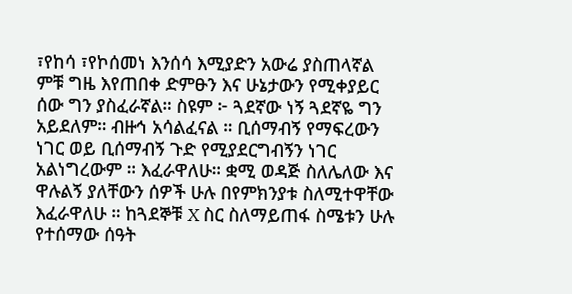፣የከሳ ፣የኮሰመነ እንሰሳ እሚያድን አውሬ ያስጠላኛል ምቹ ግዜ እየጠበቀ ድምፁን እና ሁኔታውን የሚቀያይር ሰው ግን ያስፈራኛል። ስዩም ፦ ጓደኛው ነኝ ጓደኛዬ ግን አይደለም። ብዙኅ አሳልፈናል ። ቢሰማብኝ የማፍረውን ነገር ወይ ቢሰማብኝ ጉድ የሚያደርግብኝን ነገር አልነግረውም ። እፈራዋለሁ። ቋሚ ወዳጅ ስለሌለው እና ዋሉልኝ ያለቸውን ሰዎች ሁሉ በየምክንያቱ ስለሚተዋቸው እፈራዋለሁ ። ከጓደኞቹ X ስር ስለማይጠፋ ስሜቱን ሁሉ የተሰማው ሰዓት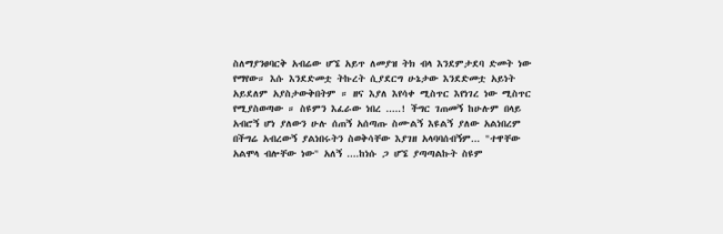ስለማያንፀባርቅ አብሬው ሆኜ አይጥ ለመያዝ ትክ ብላ እንደምታደባ ድመት ነው የማየው። እሱ እንደድመቷ ትኩረት ሲያደርግ ሁኔታው እንደድመቷ አይነት አይደለም አያስታውቅበትም ። ዘና እያለ እየሳቀ ሚስጥር እየነገረ ነው ሚስጥር የሚያስወጣው ። ስዩምን እፈራው ነበረ .....! ችግር ገጠመኝ ከሁሉም በላይ አብሮኝ ሆነ ያለውን ሁሉ ሰጠኝ አሰጣጡ ስሙልኝ እዩልኝ ያለው አልነበረም በችግሬ አብረውኝ ያልነበሩትን ስወቅሳቸው እያገዘ አላባባሰብኝም... "ተዋቸው አልሞላ ብሎቸው ነው" አለኝ ....ከነሱ ጋ ሆኜ ያጣጣልኩት ስዩም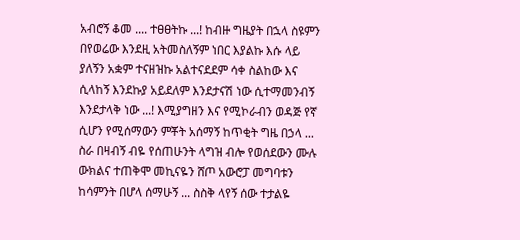አብሮኝ ቆመ .... ተፀፀትኩ ...! ከብዙ ግዜያት በኋላ ስዩምን በየወሬው እንደዚ አትመስለኝም ነበር እያልኩ እሱ ላይ ያለኝን አቋም ተናዘዝኩ አልተናደደም ሳቀ ስልከው እና ሲላከኝ እንደኩያ አይደለም እንደታናሽ ነው ሲተማመንብኝ እንደታላቅ ነው ...! እሚያግዘን እና የሚኮራብን ወዳጅ የኛ ሲሆን የሚሰማውን ምቾት አሰማኝ ከጥቂት ግዜ በኃላ ... ስራ በዛብኝ ብዬ የሰጠሁንት ላግዝ ብሎ የወሰደውን ሙሉ ውክልና ተጠቅሞ መኪናዬን ሸጦ አውሮፓ መግባቱን ከሳምንት በሆላ ሰማሁኝ ... ስስቅ ላየኝ ሰው ተታልዬ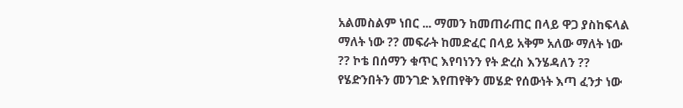አልመስልም ነበር ... ማመን ከመጠራጠር በላይ ዋጋ ያስከፍላል ማለት ነው ?? መፍራት ከመድፈር በላይ አቅም አለው ማለት ነው ?? ኮቴ በሰማን ቁጥር እየባነንን የት ድረስ እንሄዳለን ?? የሄድንበትን መንገድ እየጠየቅን መሄድ የሰውነት እጣ ፈንታ ነው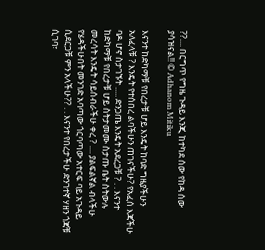??.... በርግጥ የግዜ ጉዳይ እንጂ ከተካደ ሰው የከዳ ሰው ያሳዝናል!! © Adhanom Mitiku

እናንተ ከድካማቹ የበረታቹ ሆይ እንዴት ከባድ ግዜያችሁን አለፈላቹ ? እንዴት የተሰበረ ልባችሁን ጠገናችሁ? የአፈሰ እጃችሁ ባዶ ሆኖ ስታገኙት ..... ድንጋጤ እንዴት አደረጋቹ ? . . እናንተ ከድካማቹ የበረታቹ ሆይ ስትታመሙ ስታጡ ቤት ስትውሉ መረሳት እንዴት ሳይሰብራችሁ ቀረ ? .... ያልፍልኛል ብላችሁ የሄዳችሁበት መንገድ አባጣው ጎርባጣው አተርፍ ባይ አጉዳይ ሲደርጋቹ ምን አላችሁ?? . . እናንተ የበረታችሁ ድንገተኛ ሃዘን ጎጃቹ ሲገባ፣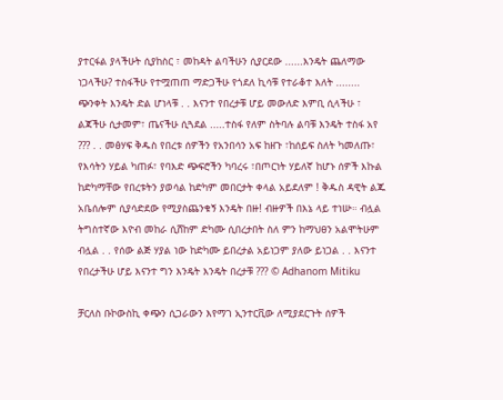ያተርፋል ያላችሁት ሲያከስር ፣ መከዳት ልባችሁን ሲያርደው ......እንዴት ጨለማው ነጋላችሁ? ተስፋችሁ የተሟጠጠ ማድጋችሁ የጎደለ ኪሳቹ የተራቆተ እለት ........ ጭንቀት እንዴት ድል ሆነላቹ . . እናንተ የበረታቹ ሆይ መውለድ እምቢ ሲላችሁ ፣ ልጃችሁ ሲታመም፣ ጤናችሁ ሲጓደል .....ተስፋ የለም ስትባሉ ልባቹ እንዴት ተስፋ አየ ??? . . መፅሃፍ ቅዱስ የበረቱ ሰዎችን የአንበሳን አፍ ከዘጉ ፣ከሰይፍ ስለት ካመለጡ፣ የእሳትን ሃይል ካጠፉ፣ የባእድ ጭፍሮችን ካባረሩ ፣በጦርነት ሃይለኛ ከሆኑ ሰዎች እኩል ከድካማቸው የበረቱትን ያወሳል ከድካም መበርታት ቀላል አይደለም ! ቅዱስ ዳዊት ልጁ አቤሰሎም ሲያሳድደው የሚያስጨንቁኝ እንዴት በዙ! ብዙዎች በእኔ ላይ ተነሡ። ብሏል ትግስተኛው እዮብ መከራ ሲሸከም ድካሙ ሲበረታበት ስለ ምን ከማህፀን አልሞትሁም ብሏል . . የሰው ልጅ ሃያል ነው ከድካሙ ይበረታል አይነጋም ያለው ይነጋል . . እናንተ የበረታችሁ ሆይ እናንተ ግን እንዴት እንዴት በረታቹ ??? © Adhanom Mitiku

ቻርለስ ቡኮውስኪ ቀጭን ሲጋራውን እየማገ ኢንተርቪው ለሚያደርጉት ሰዎች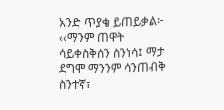አንድ ጥያቄ ይጠይቃል፦ ‹‹ማንም ጠዋት ሳይቀስቅሰን ስንነሳ፤ ማታ ደግሞ ማንንም ሳንጠብቅ ስንተኛ፣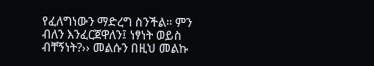የፈለግነውን ማድረግ ስንችል። ምን ብለን እንፈርጀዋለን፤ ነፃነት ወይስ ብቸኝነት?›› መልሱን በዚህ መልኩ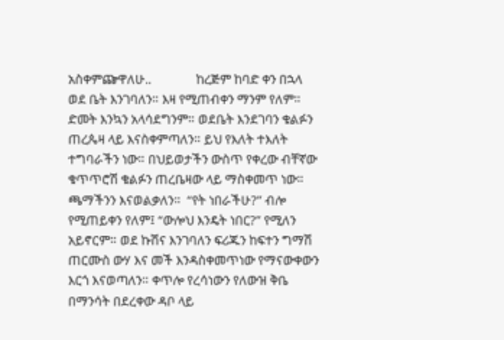አስቀምጬዋለሁ..               ከረጅም ከባድ ቀን በኋላ ወደ ቤት እንገባለን። እዛ የሚጠብቀን ማንም የለም። ድመት እንኳን አላሳደግንም። ወደቤት እንደገባን ቁልፉን ጠረጴዛ ላይ እናስቀምጣለን። ይህ የእለት ተእለት ተግባራችን ነው። በህይወታችን ውስጥ የቀረው ብቸኛው ቁጥጥሮሽ ቁልፉን ጠረቤዛው ላይ ማስቀመጥ ነው። ጫማችንን እናወልቃለን።  “የት ነበራችሁ?” ብሎ የሚጠይቀን የለም፤ “ውሎህ እንዴት ነበር?” የሚለን አይኖርም። ወደ ኩሽና እንገባለን ፍሪጁን ከፍተን ግማሽ ጠርሙስ ውሃ እና መች እንዳስቀመጥነው የማናውቀውን እርጎ እናወጣለን። ቀጥሎ የረሳነውን የለውዝ ቅቤ በማንሳት በደረቀው ዳቦ ላይ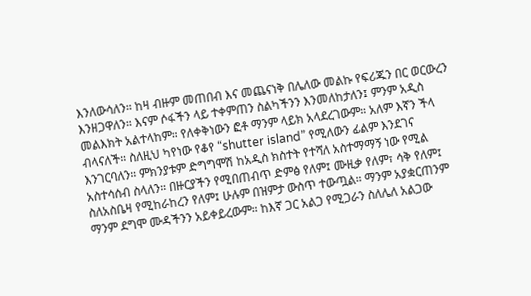እንለውሳለን። ከዛ ብዙም መጠበብ እና መጨናነቅ በሌለው መልኩ የፍሪጁን በር ወርውረን እንዘጋዋለን። እናም ሶፋችን ላይ ተቀምጠን ስልካችንን እንመለከታለን፤ ምንም አዲስ መልእክት አልተላከም። የለቀቅነውን ፎቶ ማንም ላይክ አላደረገውም። አለም እኛን ችላ ብላናለች። ስለዚህ ካየነው የቆየ “shutter island” የሚለውን ፊልም እንደገና እንገርባለን። ምክንያቱም ድግግሞሽ ከአዲስ ክስተት የተሻለ አስተማማኝ ነው የሚል አስተሳሰብ ስላለን። በዙርያችን የሚበጠብጥ ድምፅ የለም፤ ሙዚቃ የለም፣ ሳቅ የለም፤ ስለአስቤዛ የሚከራከረን የለም፤ ሁሉም በዝምታ ውስጥ ተውጧል። ማንም አያቋርጠንም ማንም ደግሞ ሙዳችንን አይቀይረውም። ከእኛ ጋር አልጋ የሚጋራን ስለሌለ አልጋው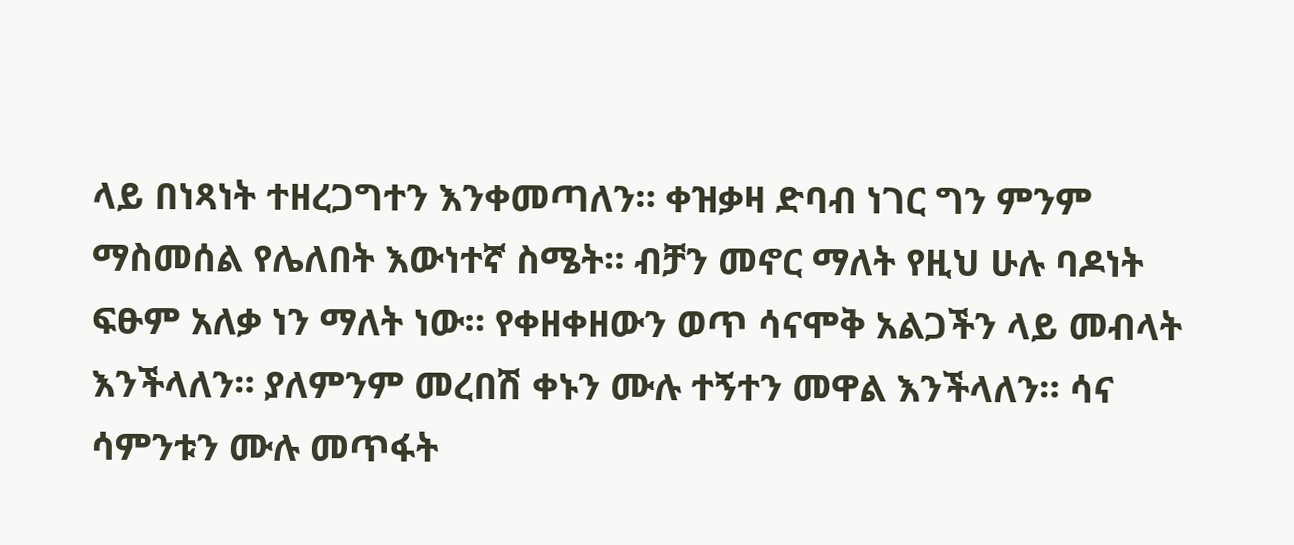ላይ በነጻነት ተዘረጋግተን እንቀመጣለን። ቀዝቃዛ ድባብ ነገር ግን ምንም ማስመሰል የሌለበት እውነተኛ ስሜት። ብቻን መኖር ማለት የዚህ ሁሉ ባዶነት ፍፁም አለቃ ነን ማለት ነው። የቀዘቀዘውን ወጥ ሳናሞቅ አልጋችን ላይ መብላት እንችላለን። ያለምንም መረበሽ ቀኑን ሙሉ ተኝተን መዋል እንችላለን። ሳና ሳምንቱን ሙሉ መጥፋት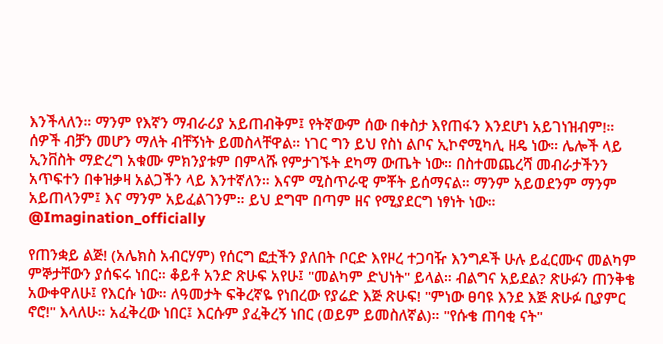እንችላለን። ማንም የእኛን ማብራሪያ አይጠብቅም፤ የትኛውም ሰው በቀስታ እየጠፋን እንደሆነ አይገነዝብም!። ሰዎች ብቻን መሆን ማለት ብቸኝነት ይመስላቸዋል። ነገር ግን ይህ የስነ ልቦና ኢኮኖሚካሊ ዘዴ ነው። ሌሎች ላይ ኢንቨስት ማድረግ አቁሙ ምክንያቱም በምላሹ የምታገኙት ደካማ ውጤት ነው። በስተመጨረሻ መብራታችንን አጥፍተን በቀዝቃዛ አልጋችን ላይ እንተኛለን። እናም ሚስጥራዊ ምቾት ይሰማናል። ማንም አይወደንም ማንም አይጠላንም፤ እና ማንም አይፈልገንም። ይህ ደግሞ በጣም ዘና የሚያደርግ ነፃነት ነው።       @Imagination_officially

የጠንቋይ ልጅ! (አሌክስ አብርሃም) የሰርግ ፎቷችን ያለበት ቦርድ እየዞረ ተጋባዥ እንግዶች ሁሉ ይፈርሙና መልካም ምኞታቸውን ያሰፍሩ ነበር። ቆይቶ አንድ ጽሁፍ አየሁ፤ "መልካም ድህነት" ይላል። ብልግና አይደል? ጽሁፉን ጠንቅቄ አውቀዋለሁ፤ የእርሱ ነው። ለዓመታት ፍቅረኛዬ የነበረው የያሬድ እጅ ጽሁፍ! "ምነው ፀባዩ እንደ እጅ ጽሁፉ ቢያምር ኖሮ!" እላለሁ። አፈቅረው ነበር፤ እርሱም ያፈቅረኝ ነበር (ወይም ይመስለኛል)። "የሱቄ ጠባቂ ናት"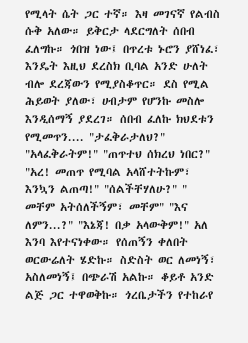የሚላት ሴት ጋር ተኛ። እዛ መገናኛ የልብስ ሱቅ አለው። ይቅርታ ላደርግለት ሰበብ ፈለግኩ። ጎበዝ ነው፤ በጥረቱ ኑሮን ያሸነፈ፣ እንዴት እዚህ ደረስክ ቢባል አንድ ሁለት ብሎ ደረጃውን የሚያስቆጥር። ደስ የሚል ሕይወት ያለው፣ ሀብታም የሆንኩ መስሎ እንዲሰማኝ ያደረገ። ሰበብ ፈለኩ ክህደቱን የሚመጥን.... "ታፈቅራታለህ?" "አላፈቅራትም!" "ጠጥተህ ሰክረህ ነበር?" "አረ! መጠጥ የሚባል አላሸተትኩም፣ እንኳን ልጠጣ!" "ሰልችቸሃለሁ?" " መቸም አትሰለችኝም፣ መቸም" "እና ለምን...?" "እኔጃ! በቃ አላውቅም!" አለ እንባ እየተናነቀው። የሰጠኝን ቀለበት ወርውሬለት ሄድኩ። ስድስት ወር ለመነኝ፣ አስለመነኝ፤ በጭራሽ አልኩ። ቆይቶ አንድ ልጅ ጋር ተዋወቅኩ። ጎረቤታችን የተከራየ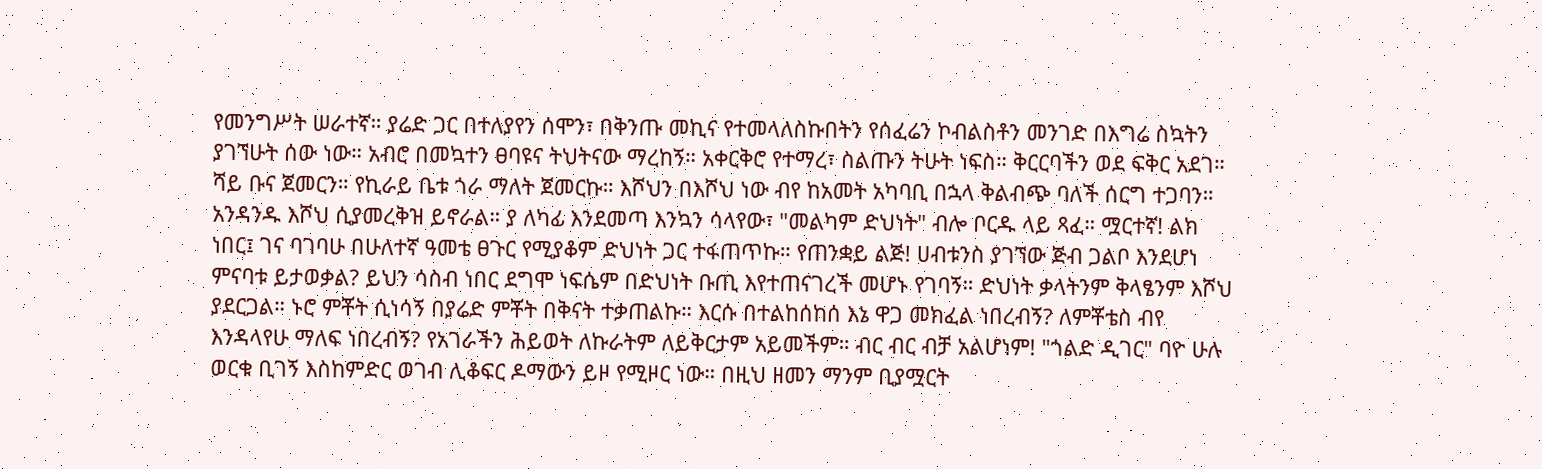የመንግሥት ሠራተኛ። ያሬድ ጋር በተለያየን ሰሞን፣ በቅንጡ መኪና የተመላለስኩበትን የሰፈሬን ኮብልስቶን መንገድ በእግሬ ስኳትን ያገኘሁት ሰው ነው። አብሮ በመኳተን ፀባዩና ትህትናው ማረከኝ። አቀርቅሮ የተማረ፣ ስልጡን ትሁት ነፍስ። ቅርርባችን ወደ ፍቅር አደገ። ሻይ ቡና ጀመርን። የኪራይ ቤቱ ጎራ ማለት ጀመርኩ። እሾህን በእሾህ ነው ብየ ከአመት አካባቢ በኋላ ቅልብጭ ባለች ሰርግ ተጋባን። አንዳንዱ እሾህ ሲያመረቅዝ ይኖራል። ያ ለካፊ እንደመጣ እንኳን ሳላየው፣ "መልካም ድህነት" ብሎ ቦርዱ ላይ ጻፈ። ሟርተኛ! ልክ ነበር፤ ገና ባገባሁ በሁለተኛ ዓመቴ ፀጉር የሚያቆም ድህነት ጋር ተፋጠጥኩ። የጠንቋይ ልጅ! ሀብቱንስ ያገኘው ጅብ ጋልቦ እንደሆነ ምናባቱ ይታወቃል? ይህን ሳስብ ነበር ደግሞ ነፍሴም በድህነት ቡጢ እየተጠናገረች መሆኑ የገባኝ። ድህነት ቃላትንም ቅላፄንም እሾህ ያደርጋል። ኑሮ ምቾት ሲነሳኝ በያሬድ ምቾት በቅናት ተቃጠልኩ። እርሱ በተልከሰከሰ እኔ ዋጋ መክፈል ነበረብኝ? ለምቾቴስ ብየ እንዳላየሁ ማለፍ ነበረብኝ? የአገራችን ሕይወት ለኩራትም ለይቅርታም አይመችም። ብር ብር ብቻ አልሆነም! "ጎልድ ዲገር" ባዮ ሁሉ ወርቁ ቢገኝ እስከምድር ወገብ ሊቆፍር ዶማውን ይዞ የሚዞር ነው። በዚህ ዘመን ማንም ቢያሟርት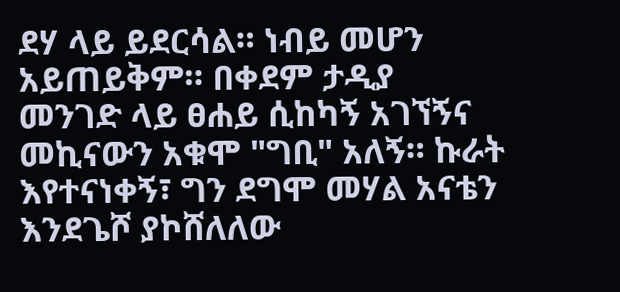ደሃ ላይ ይደርሳል። ነብይ መሆን አይጠይቅም። በቀደም ታዲያ መንገድ ላይ ፀሐይ ሲከካኝ አገኘኝና መኪናውን አቁሞ "ግቢ" አለኝ። ኩራት እየተናነቀኝ፣ ግን ደግሞ መሃል አናቴን እንደጌሾ ያኮሸለለው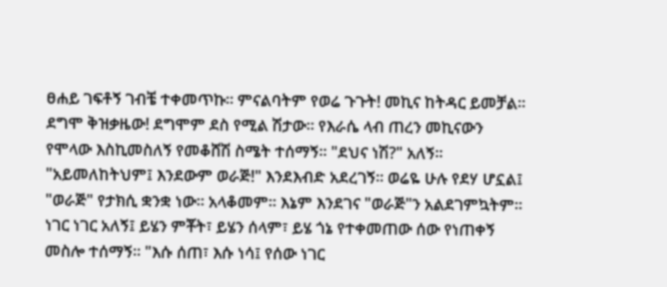ፀሐይ ገፍቶኝ ገብቼ ተቀመጥኩ። ምናልባትም የወሬ ጉጉት! መኪና ከትዳር ይመቻል። ደግሞ ቅዝቃዜው! ደግሞም ደስ የሚል ሽታው። የእራሴ ላብ ጠረን መኪናውን የሞላው እስኪመስለኝ የመቆሸሽ ስሜት ተሰማኝ። "ደህና ነሽ?" አለኝ። "አይመለከትህም፤ እንደውም ወራጅ!" እንደእብድ አደረገኝ። ወሬዬ ሁሉ የደሃ ሆኗል፤ "ወራጅ" የታክሲ ቋንቋ ነው። አላቆመም። እኔም እንደገና "ወራጅ"ን አልደገምኳትም። ነገር ነገር አለኝ፤ ይሄን ምቾት፣ ይሄን ሰላም፣ ይሄ ጎኔ የተቀመጠው ሰው የነጠቀኝ መስሎ ተሰማኝ። "እሱ ሰጠ፣ እሱ ነሳ፤ የሰው ነገር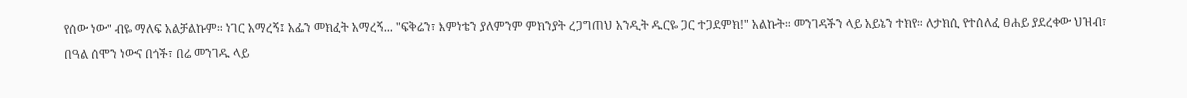የሰው ነው" ብዬ ማለፍ አልቻልኩም። ነገር አማረኝ፤ አፌን መክፈት አማረኝ... "ፍቅሬን፣ እምነቴን ያለምንም ምክንያት ረጋግጠህ አንዲት ዱርዬ ጋር ተጋደምክ!" አልኩት። መንገዳችን ላይ አይኔን ተክየ። ለታክሲ የተሰለፈ ፀሐይ ያደረቀው ህዝብ፣ በዓል ሰሞን ነውና በጎች፣ በሬ መንገዱ ላይ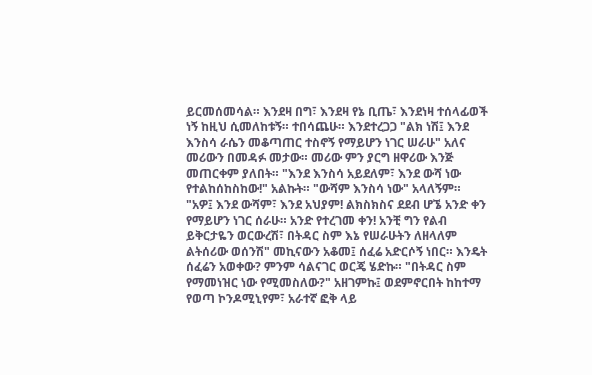ይርመሰመሳል። እንደዛ በግ፣ እንደዛ የኔ ቢጤ፣ እንደነዛ ተሰላፊወች ነኝ ከዚህ ሲመለከቱኝ። ተበሳጨሁ። እንደተረጋጋ "ልክ ነሽ፤ እንደ እንስሳ ራሴን መቆጣጠር ተስኖኝ የማይሆን ነገር ሠራሁ" አለና መሪውን በመዳፉ መታው። መሪው ምን ያርግ ዘዋሪው እንጅ መጠርቀም ያለበት። "እንደ እንስሳ አይደለም፣ እንደ ውሻ ነው የተልከሰከስከው!" አልኩት። "ውሻም እንስሳ ነው" አላለኝም። "አዎ፤ እንደ ውሻም፣ እንደ አህያም! ልክስክስና ደደብ ሆኜ አንድ ቀን የማይሆን ነገር ሰራሁ። አንድ የተረገመ ቀን! አንቺ ግን የልብ ይቅርታዬን ወርውረሽ፣ በትዳር ስም እኔ የሠራሁትን ለዘላለም ልትሰሪው ወሰንሽ" መኪናውን አቆመ፤ ሰፈሬ አድርሶኝ ነበር። እንዴት ሰፈሬን አወቀው? ምንም ሳልናገር ወርጄ ሄድኩ። "በትዳር ስም የማመነዝር ነው የሚመስለው?" አዘገምኩ፤ ወደምኖርበት ከከተማ የወጣ ኮንዶሚኒየም፣ አራተኛ ፎቅ ላይ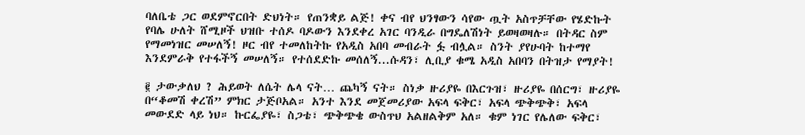ባለቤቴ ጋር ወደምኖርበት ድህነት። የጠንቋይ ልጅ! ቀና ብየ ህንፃውን ሳየው ጧት አስጥቻቸው የሄድኩት የባሌ ሁለት ሸሚዞች ህዝቡ ተሰዶ ባዶውን እንደቀረ አገር ባንዲራ በግዴለሽነት ይወዛወዛሉ። በትዳር ስም የማመነዝር መሠለኝ! ዞር ብየ ተመለከትኩ የአዲስ አበባ መብራት ፏ ብሏል። ስንት ያየሁባት ከተማየ እንደምራቅ የተፋችኝ መሠለኝ። የተሰደድኩ መሰለኝ...ሱዳን፣ ሊቢያ ቁሜ አዲስ አበባን በትዝታ የማያት!

፪ ታውቃለህ ? ሕይወት ለሴት ሌላ ናት… ጨካኝ ናት። ስነቃ ዙሪያዬ በእርጉዝ፣ ዙሪያዬ በሰርግ፣ ዙሪያዬ በ“ቆመሽ ቀረሽ” ምክር ታጅቦአል። አንተ እንደ መጀመሪያው አፍላ ፍቅር፣ አፍላ ጭቅጭቅ፣ አፍላ መውደድ ላይ ነህ። ኩርፌያዬ፣ ስጋቴ፣ ጭቅጭቄ ውስጥህ አልዘልቅም አለ። ቁም ነገር የሌለው ፍቅር፣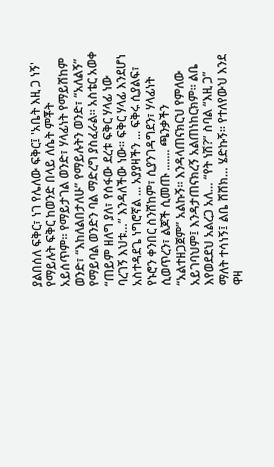ያልበሰለ ፍቅር፣ ነገ የሌለው ፍቅር፤ 'አቤት እዚ ጋ ነኝ' የማይሉት ፍቅር ከወንድ በላይ ለሴት ምቾት አይሰጥም። የማይታገል ወንድ፣ ሃላፊነት የማይሸከም ወንድ፣ “እከለልበታለሁ” የማይሉትን ወንድ፣ “አለልኝ” የማይባል ወንድን ባል ማድረግ ያስፈራል። አስቴር አወቀ “ጠይም ዘለግ ያለ፣ የሰፋው ደረቱ ፍቅር ሃላፊ ነው ባረገኝ እህቱ…” እንዳለችው ነው። ፍቅር ሃላፊ እንደሆነ አስተዳደጌ ነግሮኛል ... አያያዛችን ... ፍቅሩ ሲያልፍ፣ የኑሮን ቀንበር ስንሸከም፣ ሲያንገዳግደን፣ ሃላፊነት ሲወጥረን፣ ልጆች ሲመጡ ....... ጫንቃችን “አልተዘጋጀም” አልኩኝ። እንዳላጠናክርህ የምለው አይገባህም፤ እንዳታጠናክረኝ አልጠነከርክም። ልቤ እየወደደህ አልረጋ አለ… “የት ነሽ?” ስባል “እዚ ጋ” ማለት ተሳነኝ፤ ልቤ ሸሸክ… ሄድኩኝ። የተለየውህ እንደ ዋዛ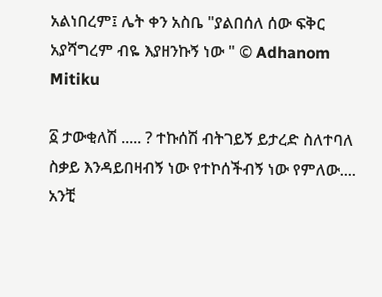አልነበረም፤ ሌት ቀን አስቤ "ያልበሰለ ሰው ፍቅር አያሻግረም ብዬ እያዘንኩኝ ነው " © Adhanom Mitiku

፩ ታውቂለሽ ..... ? ተኩሰሽ ብትገይኝ ይታረድ ስለተባለ ስቃይ እንዳይበዛብኝ ነው የተኮሰችብኝ ነው የምለው.... አንቺ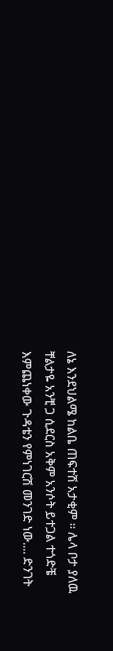ለኔ እንደህልሜ ከልቤ ጠፍተሽ አታቂም ። ሌላ ቦታ ያለዉ ቸልታዬ አንቺ ጋ ሲደርስ አቅም አንሶት ይተጋል ተጎድቼ እምጨነቀው ጉዳቴን የምነገርሽ መንገድ ነው.... ድንገት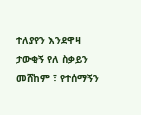ተለያየን እንደዋዛ ታውቂኝ የለ ስቃይን መሸከም ፣ የተሰማኝን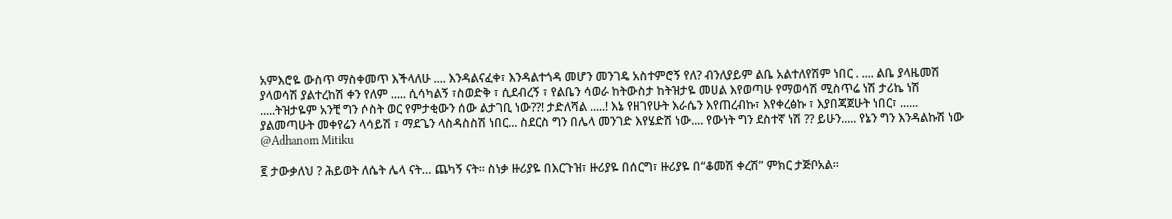አምእሮዬ ውስጥ ማስቀመጥ እችላለሁ .... እንዳልናፈቀ፣ እንዳልተጎዳ መሆን መንገዴ አስተምሮኝ የለ? ብንለያይም ልቤ አልተለየሽም ነበር . .... ልቤ ያላዜመሽ ያላወሳሽ ያልተረከሽ ቀን የለም ..... ሲሳካልኝ ፣ስወድቅ ፣ ሲደብረኝ ፣ የልቤን ሳወራ ከትውስታ ከትዝታዬ መሀል እየወጣሁ የማወሳሽ ሚስጥሬ ነሽ ታሪኬ ነሽ .....ትዝታዬም አንቺ ግን ሶስት ወር የምታቂውን ሰው ልታገቢ ነው??! ታድለሻል .....! እኔ የዘገየሁት እራሴን እየጠረብኩ፣ እየቀረፅኩ ፣ እያበጃጀሁት ነበር፣ ...... ያልመጣሁት መቀየሬን ላሳይሽ ፣ ማደጌን ላስዳስስሽ ነበር... ስደርስ ግን በሌላ መንገድ እየሄድሽ ነው.... የውነት ግን ደስተኛ ነሽ ?? ይሁን..... የኔን ግን እንዳልኩሽ ነው @Adhanom Mitiku

፪ ታውቃለህ ? ሕይወት ለሴት ሌላ ናት… ጨካኝ ናት። ስነቃ ዙሪያዬ በእርጉዝ፣ ዙሪያዬ በሰርግ፣ ዙሪያዬ በ“ቆመሽ ቀረሽ” ምክር ታጅቦአል።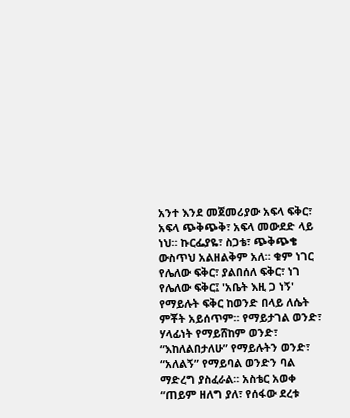አንተ እንደ መጀመሪያው አፍላ ፍቅር፣ አፍላ ጭቅጭቅ፣ አፍላ መውደድ ላይ ነህ። ኩርፌያዬ፣ ስጋቴ፣ ጭቅጭቄ ውስጥህ አልዘልቅም አለ። ቁም ነገር የሌለው ፍቅር፣ ያልበሰለ ፍቅር፣ ነገ የሌለው ፍቅር፤ 'አቤት እዚ ጋ ነኝ' የማይሉት ፍቅር ከወንድ በላይ ለሴት ምቾት አይሰጥም። የማይታገል ወንድ፣ ሃላፊነት የማይሸከም ወንድ፣ “እከለልበታለሁ” የማይሉትን ወንድ፣ “አለልኝ” የማይባል ወንድን ባል ማድረግ ያስፈራል። አስቴር አወቀ “ጠይም ዘለግ ያለ፣ የሰፋው ደረቱ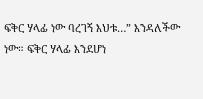ፍቅር ሃላፊ ነው ባረገኝ እህቱ…” እንዳለችው ነው። ፍቅር ሃላፊ እንደሆነ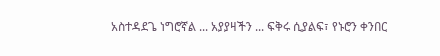አስተዳደጌ ነግሮኛል ... አያያዛችን ... ፍቅሩ ሲያልፍ፣ የኑሮን ቀንበር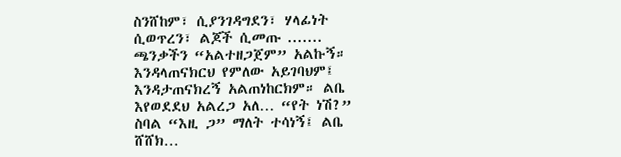ስንሸከም፣ ሲያንገዳግደን፣ ሃላፊነት ሲወጥረን፣ ልጆች ሲመጡ ....... ጫንቃችን “አልተዘጋጀም” አልኩኝ። እንዳላጠናክርህ የምለው አይገባህም፤ እንዳታጠናክረኝ አልጠነከርክም። ልቤ እየወደደህ አልረጋ አለ… “የት ነሽ?” ስባል “እዚ ጋ” ማለት ተሳነኝ፤ ልቤ ሸሸክ…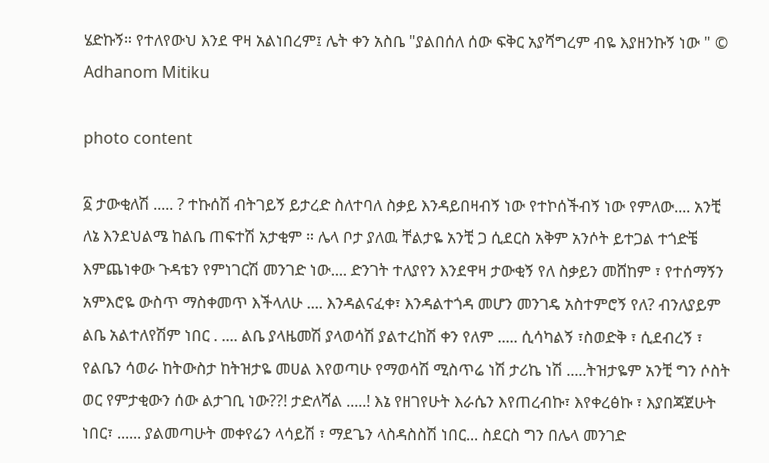ሄድኩኝ። የተለየውህ እንደ ዋዛ አልነበረም፤ ሌት ቀን አስቤ "ያልበሰለ ሰው ፍቅር አያሻግረም ብዬ እያዘንኩኝ ነው " © Adhanom Mitiku

photo content

፩ ታውቂለሽ ..... ? ተኩሰሽ ብትገይኝ ይታረድ ስለተባለ ስቃይ እንዳይበዛብኝ ነው የተኮሰችብኝ ነው የምለው.... አንቺ ለኔ እንደህልሜ ከልቤ ጠፍተሽ አታቂም ። ሌላ ቦታ ያለዉ ቸልታዬ አንቺ ጋ ሲደርስ አቅም አንሶት ይተጋል ተጎድቼ እምጨነቀው ጉዳቴን የምነገርሽ መንገድ ነው.... ድንገት ተለያየን እንደዋዛ ታውቂኝ የለ ስቃይን መሸከም ፣ የተሰማኝን አምእሮዬ ውስጥ ማስቀመጥ እችላለሁ .... እንዳልናፈቀ፣ እንዳልተጎዳ መሆን መንገዴ አስተምሮኝ የለ? ብንለያይም ልቤ አልተለየሽም ነበር . .... ልቤ ያላዜመሽ ያላወሳሽ ያልተረከሽ ቀን የለም ..... ሲሳካልኝ ፣ስወድቅ ፣ ሲደብረኝ ፣ የልቤን ሳወራ ከትውስታ ከትዝታዬ መሀል እየወጣሁ የማወሳሽ ሚስጥሬ ነሽ ታሪኬ ነሽ .....ትዝታዬም አንቺ ግን ሶስት ወር የምታቂውን ሰው ልታገቢ ነው??! ታድለሻል .....! እኔ የዘገየሁት እራሴን እየጠረብኩ፣ እየቀረፅኩ ፣ እያበጃጀሁት ነበር፣ ...... ያልመጣሁት መቀየሬን ላሳይሽ ፣ ማደጌን ላስዳስስሽ ነበር... ስደርስ ግን በሌላ መንገድ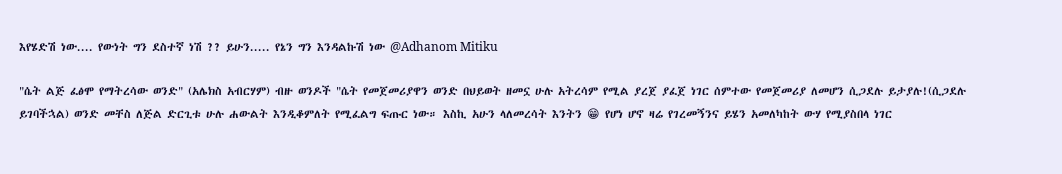እየሄድሽ ነው.... የውነት ግን ደስተኛ ነሽ ?? ይሁን..... የኔን ግን እንዳልኩሽ ነው @Adhanom Mitiku

"ሴት ልጅ ፈፅሞ የማትረሳው ወንድ" (አሌክስ አብርሃም) ብዙ ወንዶች "ሴት የመጀመሪያዋን ወንድ በህይወት ዘመኗ ሁሉ አትረሳም የሚል ያረጀ ያፈጀ ነገር ሰምተው የመጀመሪያ ለመሆን ሲጋደሉ ይታያሉ!(ሲጋደሉ ይገባችኋል) ወንድ መቸስ ለጅል ድርጊቱ ሁሉ ሐውልት እንዲቆምለት የሚፈልግ ፍጡር ነው። እስኪ አሁን ላለመረሳት እንትን 😁 የሆነ ሆኖ ዛሬ የገረመኝንና ይሄን አመለካከት ውሃ የሚያስበላ ነገር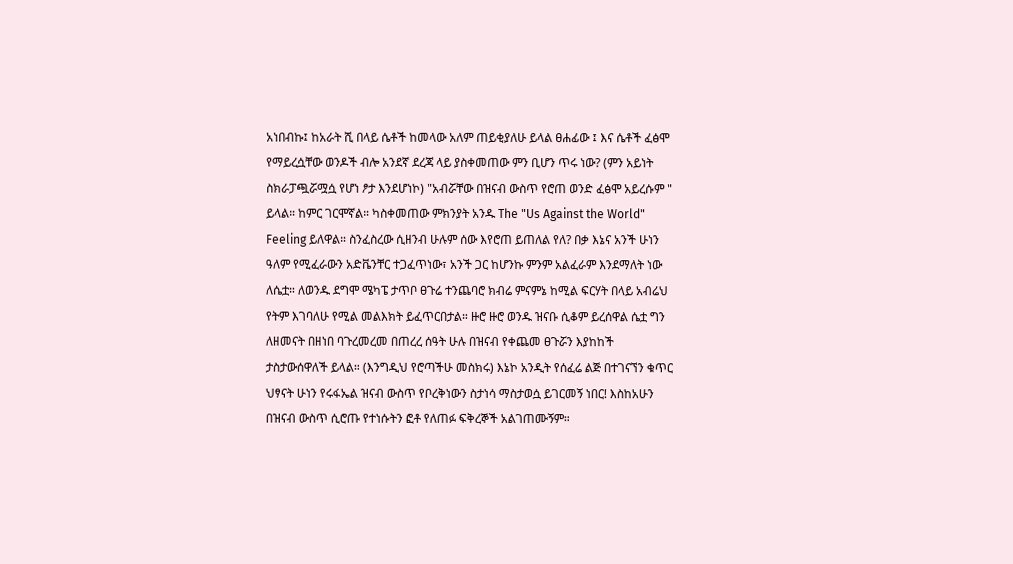አነበብኩ፤ ከአራት ሺ በላይ ሴቶች ከመላው አለም ጠይቂያለሁ ይላል ፀሐፊው ፤ እና ሴቶች ፈፅሞ የማይረሷቸው ወንዶች ብሎ አንደኛ ደረጃ ላይ ያስቀመጠው ምን ቢሆን ጥሩ ነው? (ምን አይነት ስክራፓጯሯሟሷ የሆነ ፆታ እንደሆነኮ) "አብሯቸው በዝናብ ውስጥ የሮጠ ወንድ ፈፅሞ አይረሱም " ይላል። ከምር ገርሞኛል። ካስቀመጠው ምክንያት አንዱ The "Us Against the World" Feeling ይለዋል። ስንፈስረው ሲዘንብ ሁሉም ሰው እየሮጠ ይጠለል የለ? በቃ እኔና አንች ሁነን ዓለም የሚፈራውን አድቬንቸር ተጋፈጥነው፣ አንች ጋር ከሆንኩ ምንም አልፈራም እንደማለት ነው ለሴቷ። ለወንዱ ደግሞ ሜካፔ ታጥቦ ፀጉሬ ተንጨባሮ ክብሬ ምናምኔ ከሚል ፍርሃት በላይ አብሬህ የትም እገባለሁ የሚል መልእክት ይፈጥርበታል። ዙሮ ዙሮ ወንዱ ዝናቡ ሲቆም ይረሰዋል ሴቷ ግን ለዘመናት በዘነበ ባጉረመረመ በጠረረ ሰዓት ሁሉ በዝናብ የቀጨመ ፀጉሯን እያከከች ታስታውሰዋለች ይላል። (እንግዲህ የሮጣችሁ መስክሩ) እኔኮ አንዲት የሰፈሬ ልጅ በተገናኘን ቁጥር ህፃናት ሁነን የሩፋኤል ዝናብ ውስጥ የቦረቅነውን ስታነሳ ማስታወሷ ይገርመኝ ነበር! እስከአሁን በዝናብ ውስጥ ሲሮጡ የተነሱትን ፎቶ የለጠፉ ፍቅረኞች አልገጠሙኝም።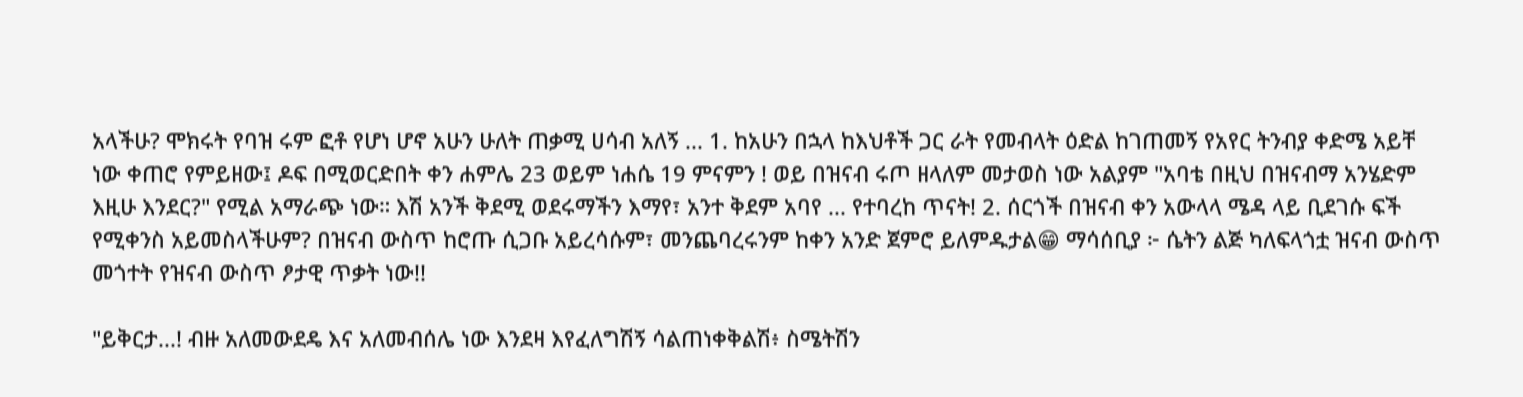አላችሁ? ሞክሩት የባዝ ሩም ፎቶ የሆነ ሆኖ አሁን ሁለት ጠቃሚ ሀሳብ አለኝ ... 1. ከአሁን በኋላ ከእህቶች ጋር ራት የመብላት ዕድል ከገጠመኝ የአየር ትንብያ ቀድሜ አይቸ ነው ቀጠሮ የምይዘው፤ ዶፍ በሚወርድበት ቀን ሐምሌ 23 ወይም ነሐሴ 19 ምናምን ! ወይ በዝናብ ሩጦ ዘላለም መታወስ ነው አልያም "አባቴ በዚህ በዝናብማ አንሄድም እዚሁ እንደር?" የሚል አማራጭ ነው። እሽ አንች ቅደሚ ወደሩማችን እማየ፣ አንተ ቅደም አባየ ... የተባረከ ጥናት! 2. ሰርጎች በዝናብ ቀን አውላላ ሜዳ ላይ ቢደገሱ ፍች የሚቀንስ አይመስላችሁም? በዝናብ ውስጥ ከሮጡ ሲጋቡ አይረሳሱም፣ መንጨባረሩንም ከቀን አንድ ጀምሮ ይለምዱታል😁 ማሳሰቢያ ፦ ሴትን ልጅ ካለፍላጎቷ ዝናብ ውስጥ መጎተት የዝናብ ውስጥ ፆታዊ ጥቃት ነው!!

"ይቅርታ...! ብዙ አለመውደዴ እና አለመብሰሌ ነው እንደዛ እየፈለግሽኝ ሳልጠነቀቅልሽ፥ ስሜትሽን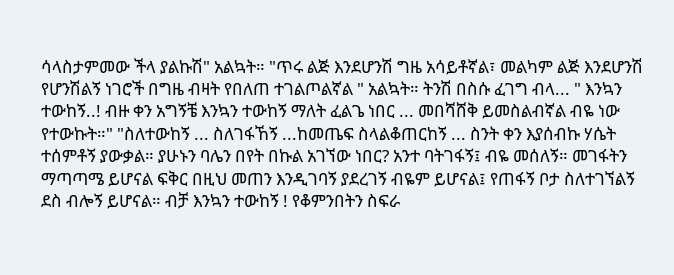ሳላስታምመው ችላ ያልኩሽ" አልኳት። "ጥሩ ልጅ እንደሆንሽ ግዜ አሳይቶኛል፣ መልካም ልጅ እንደሆንሽ የሆንሽልኝ ነገሮች በግዜ ብዛት የበለጠ ተገልጦልኛል " አልኳት። ትንሽ በስሱ ፈገግ ብላ... " እንኳን ተውከኝ..! ብዙ ቀን አግኝቼ እንኳን ተውከኝ ማለት ፈልጌ ነበር ... መበሻሸቅ ይመስልብኛል ብዬ ነው የተውኩት።" "ስለተውከኝ ... ስለገፋኸኝ ...ከመጤፍ ስላልቆጠርከኝ ... ስንት ቀን እያሰብኩ ሃሴት ተሰምቶኝ ያውቃል። ያሁኑን ባሌን በየት በኩል አገኘው ነበር? አንተ ባትገፋኝ፤ ብዬ መሰለኝ። መገፋትን ማጣጣሜ ይሆናል ፍቅር በዚህ መጠን እንዲገባኝ ያደረገኝ ብዬም ይሆናል፤ የጠፋኝ ቦታ ስለተገኘልኝ ደስ ብሎኝ ይሆናል። ብቻ እንኳን ተውከኝ ! የቆምንበትን ስፍራ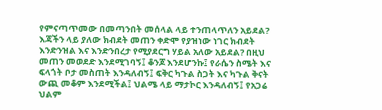የምናጣጥመው በመጣንበት መሰላል ላይ ተንጠላጥለን አይደል? እጃችን ላይ ያለው ክብደት መጠን ቀድሞ የያዝነው ነገር ክብደት እንድንዝል እና እንድንበረታ የሚያደርግ ሃይል አለው አይደል? በዚህ መጠን መወደድ እንደሚገባኝ፤ ቆንጆ እንደሆንኩ፤ የራሴን ስሜት እና ፍላጎት ቦታ መስጠት እንዳለብኝ፤ ፍቅር ካጉል ስጋት እና ካጉል ቅናት ውጪ መቆም እንደሚችል፤ ህልሜ ላይ ማታኮር እንዳለብኝ፤ የአጋሬ ህልም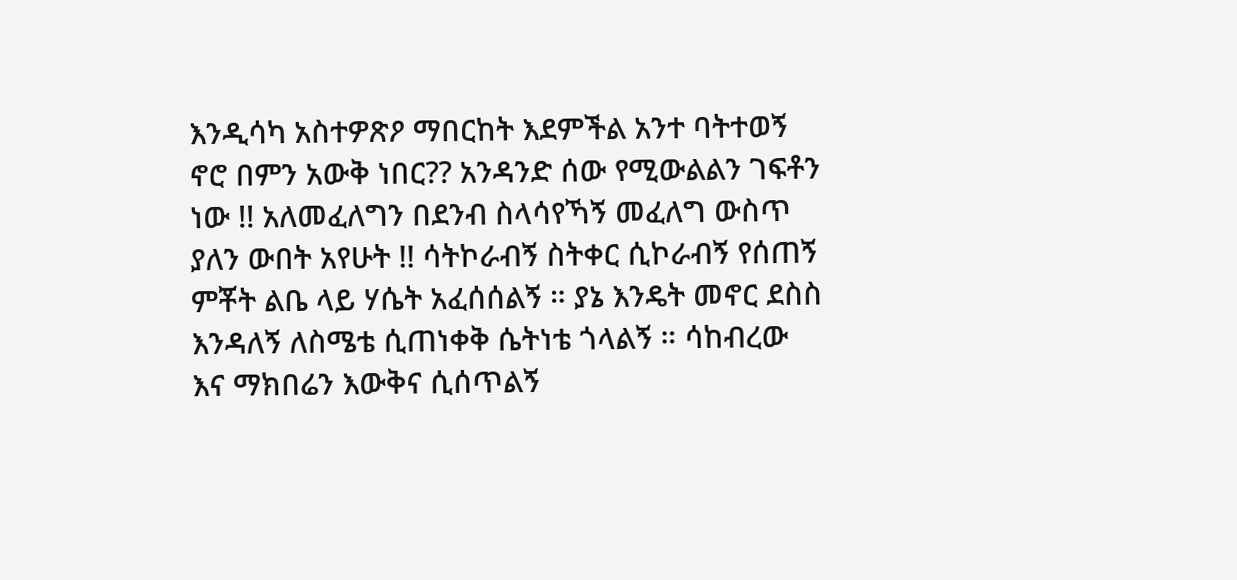እንዲሳካ አስተዎጽዖ ማበርከት እደምችል አንተ ባትተወኝ ኖሮ በምን አውቅ ነበር?? አንዳንድ ሰው የሚውልልን ገፍቶን ነው !! አለመፈለግን በደንብ ስላሳየኻኝ መፈለግ ውስጥ ያለን ውበት አየሁት !! ሳትኮራብኝ ስትቀር ሲኮራብኝ የሰጠኝ ምቾት ልቤ ላይ ሃሴት አፈሰሰልኝ ። ያኔ እንዴት መኖር ደስስ እንዳለኝ ለስሜቴ ሲጠነቀቅ ሴትነቴ ጎላልኝ ። ሳከብረው እና ማክበሬን እውቅና ሲሰጥልኝ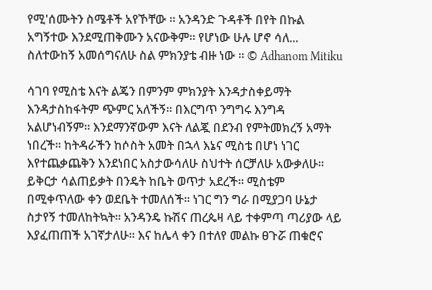የሚ'ሰሙትን ስሜቶች አየኾቸው ። አንዳንድ ጉዳቶች በየት በኩል አግኝተው እንደሚጠቅሙን አናውቅም። የሆነው ሁሉ ሆኖ ሳለ... ስለተውከኝ አመሰግናለሁ ስል ምክንያቴ ብዙ ነው ። © Adhanom Mitiku

ሳገባ የሚስቴ እናት ልጄን በምንም ምክንያት እንዳታስቀይማት እንዳታስከፋትም ጭምር አለችኝ። በእርግጥ ንግግሩ እንግዳ አልሆነብኝም። እንደማንኛውም እናት ለልጇ በደንብ የምትመክረኝ አማት ነበረች። ከትዳራችን ከሶስት አመት በኋላ እኔና ሚስቴ በሆነ ነገር እየተጨቃጨቅን እንደነበር አስታውሳለሁ ስህተት ሰርቻለሁ አውቃለሁ። ይቅርታ ሳልጠይቃት በንዴት ከቤት ወጥታ አደረች። ሚስቴም በሚቀጥለው ቀን ወደቤት ተመለሰች። ነገር ግን ግራ በሚያጋባ ሁኔታ ስታየኝ ተመለከትኳት። አንዳንዴ ኩሽና ጠረጴዛ ላይ ተቀምጣ ጣሪያው ላይ እያፈጠጠች አገኛታለሁ። እና ከሌላ ቀን በተለየ መልኩ ፀጉሯ ጠቁሮና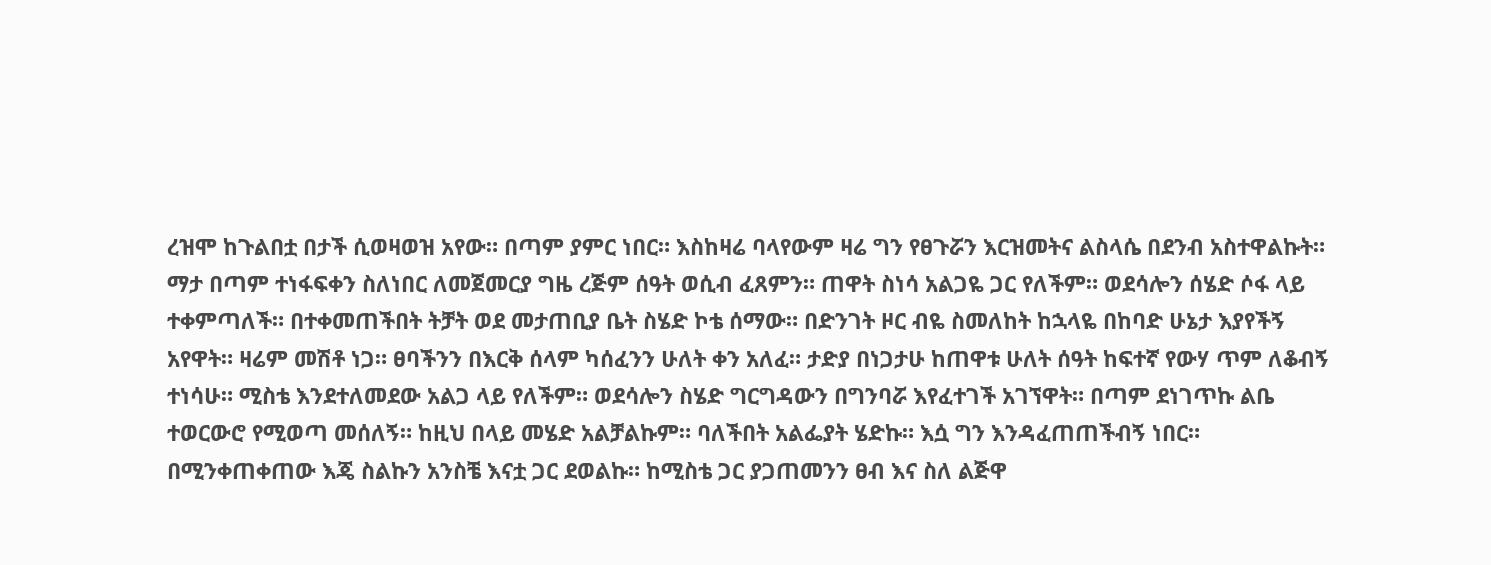ረዝሞ ከጉልበቷ በታች ሲወዛወዝ አየው። በጣም ያምር ነበር። እስከዛሬ ባላየውም ዛሬ ግን የፀጉሯን እርዝመትና ልስላሴ በደንብ አስተዋልኩት። ማታ በጣም ተነፋፍቀን ስለነበር ለመጀመርያ ግዜ ረጅም ሰዓት ወሲብ ፈጸምን። ጠዋት ስነሳ አልጋዬ ጋር የለችም። ወደሳሎን ሰሄድ ሶፋ ላይ ተቀምጣለች። በተቀመጠችበት ትቻት ወደ መታጠቢያ ቤት ስሄድ ኮቴ ሰማው። በድንገት ዞር ብዬ ስመለከት ከኋላዬ በከባድ ሁኔታ እያየችኝ አየዋት። ዛሬም መሽቶ ነጋ። ፀባችንን በእርቅ ሰላም ካሰፈንን ሁለት ቀን አለፈ። ታድያ በነጋታሁ ከጠዋቱ ሁለት ሰዓት ከፍተኛ የውሃ ጥም ለቆብኝ ተነሳሁ። ሚስቴ እንደተለመደው አልጋ ላይ የለችም። ወደሳሎን ስሄድ ግርግዳውን በግንባሯ እየፈተገች አገኘዋት። በጣም ደነገጥኩ ልቤ ተወርውሮ የሚወጣ መሰለኝ። ከዚህ በላይ መሄድ አልቻልኩም። ባለችበት አልፌያት ሄድኩ። እሷ ግን እንዳፈጠጠችብኝ ነበር። በሚንቀጠቀጠው እጄ ስልኩን አንስቼ እናቷ ጋር ደወልኩ። ከሚስቴ ጋር ያጋጠመንን ፀብ እና ስለ ልጅዋ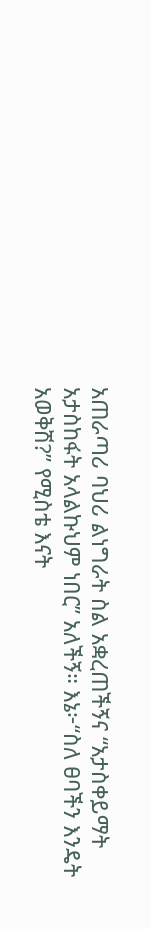አጠራጣሪ ባህሪ ልነግራት ስል አቋረጠችኝና “አታስቀይማት አታስከፋት አላልኩህም ነበር” አለችኝ። እኔ፦“ስለ ፀባችን እንዴት አወቅሽ?” የሚስቴ እናት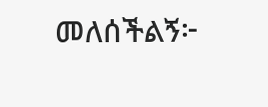መለሰችልኝ፦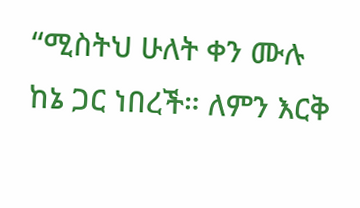“ሚስትህ ሁለት ቀን ሙሉ ከኔ ጋር ነበረች። ለምን እርቅ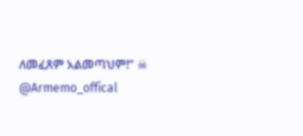ለመፈጸም አልመጣህም!” ☠ @Armemo_offical